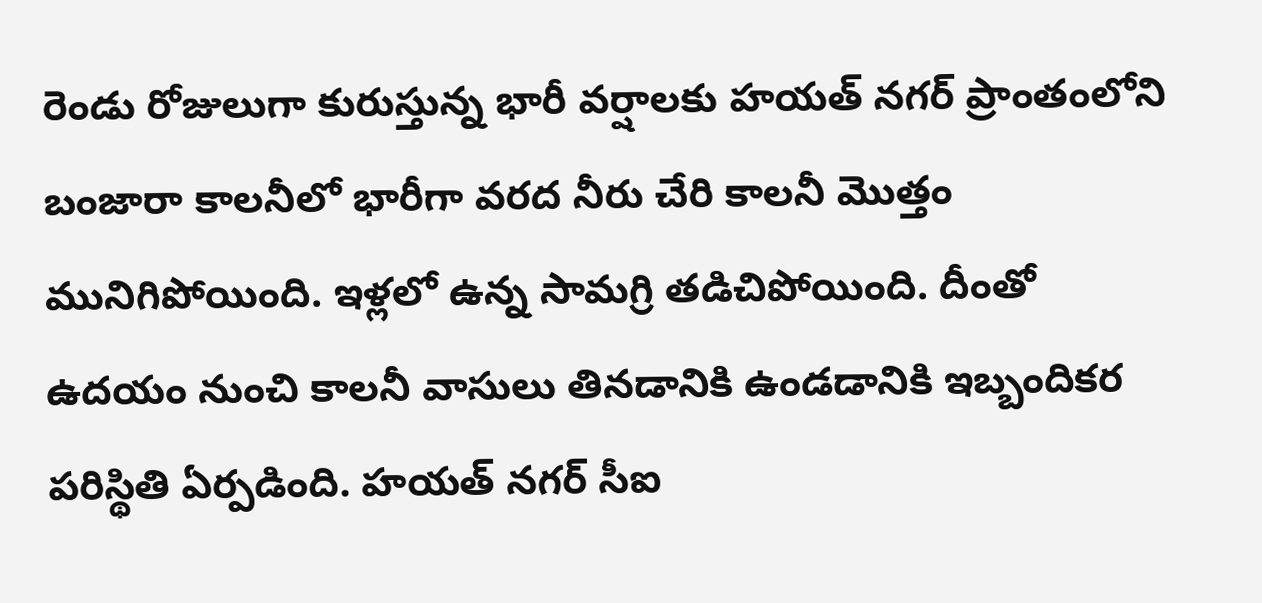రెండు రోజులుగా కురుస్తున్న భారీ వర్షాలకు హయత్ నగర్ ప్రాంతంలోని బంజారా కాలనీలో భారీగా వరద నీరు చేరి కాలనీ మొత్తం మునిగిపోయింది. ఇళ్లలో ఉన్న సామగ్రి తడిచిపోయింది. దీంతో ఉదయం నుంచి కాలనీ వాసులు తినడానికి ఉండడానికి ఇబ్బందికర పరిస్థితి ఏర్పడింది. హయత్ నగర్ సీఐ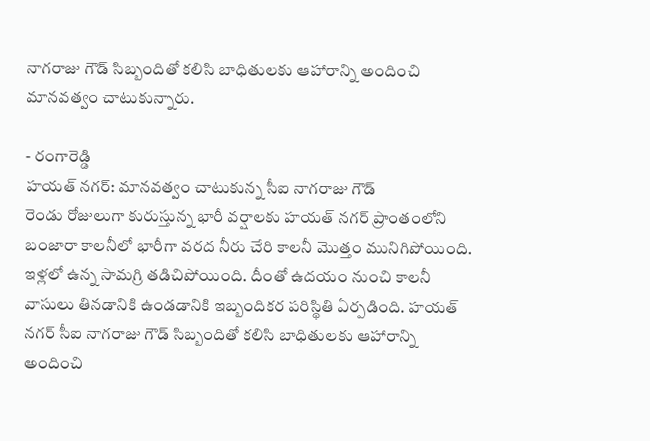నాగరాజు గౌడ్ సిబ్బందితో కలిసి బాధితులకు ఆహారాన్ని అందించి మానవత్వం చాటుకున్నారు.

- రంగారెడ్డి
హయత్ నగర్: మానవత్వం చాటుకున్న సీఐ నాగరాజు గౌడ్
రెండు రోజులుగా కురుస్తున్న భారీ వర్షాలకు హయత్ నగర్ ప్రాంతంలోని బంజారా కాలనీలో భారీగా వరద నీరు చేరి కాలనీ మొత్తం మునిగిపోయింది. ఇళ్లలో ఉన్న సామగ్రి తడిచిపోయింది. దీంతో ఉదయం నుంచి కాలనీ వాసులు తినడానికి ఉండడానికి ఇబ్బందికర పరిస్థితి ఏర్పడింది. హయత్ నగర్ సీఐ నాగరాజు గౌడ్ సిబ్బందితో కలిసి బాధితులకు ఆహారాన్ని అందించి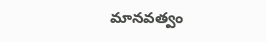మానవత్వం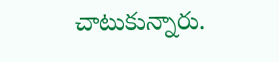చాటుకున్నారు.